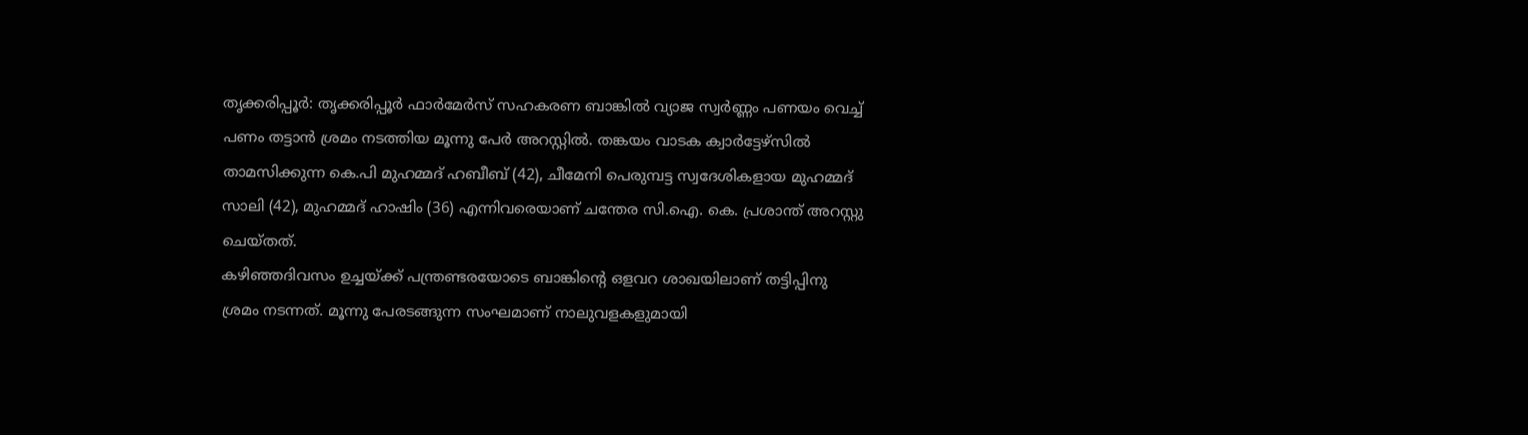തൃക്കരിപ്പൂർ: തൃക്കരിപ്പൂർ ഫാർമേർസ് സഹകരണ ബാങ്കിൽ വ്യാജ സ്വർണ്ണം പണയം വെച്ച് പണം തട്ടാൻ ശ്രമം നടത്തിയ മൂന്നു പേർ അറസ്റ്റിൽ. തങ്കയം വാടക ക്വാർട്ടേഴ്സിൽ താമസിക്കുന്ന കെ.പി മുഹമ്മദ് ഹബീബ് (42), ചീമേനി പെരുമ്പട്ട സ്വദേശികളായ മുഹമ്മദ് സാലി (42), മുഹമ്മദ് ഹാഷിം (36) എന്നിവരെയാണ് ചന്തേര സി.ഐ. കെ. പ്രശാന്ത് അറസ്റ്റു ചെയ്തത്.
കഴിഞ്ഞദിവസം ഉച്ചയ്ക്ക് പന്ത്രണ്ടരയോടെ ബാങ്കിന്റെ ഒളവറ ശാഖയിലാണ് തട്ടിപ്പിനു ശ്രമം നടന്നത്. മൂന്നു പേരടങ്ങുന്ന സംഘമാണ് നാലുവളകളുമായി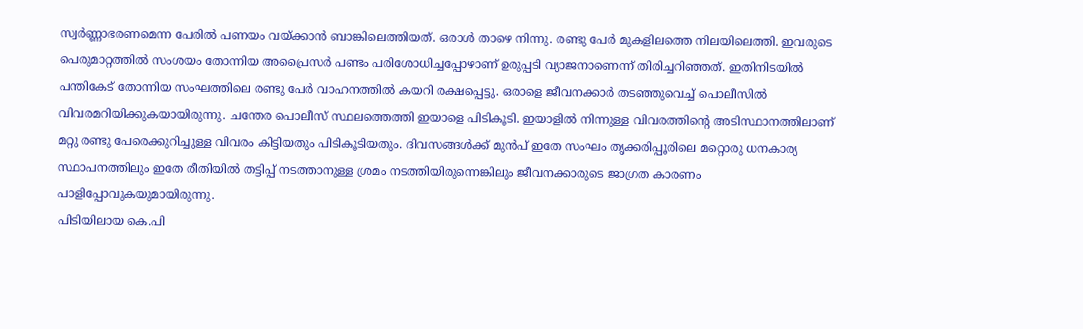സ്വർണ്ണാഭരണമെന്ന പേരിൽ പണയം വയ്ക്കാൻ ബാങ്കിലെത്തിയത്. ഒരാൾ താഴെ നിന്നു. രണ്ടു പേർ മുകളിലത്തെ നിലയിലെത്തി. ഇവരുടെ പെരുമാറ്റത്തിൽ സംശയം തോന്നിയ അപ്രൈസർ പണ്ടം പരിശോധിച്ചപ്പോഴാണ് ഉരുപ്പടി വ്യാജനാണെന്ന് തിരിച്ചറിഞ്ഞത്. ഇതിനിടയിൽ പന്തികേട് തോന്നിയ സംഘത്തിലെ രണ്ടു പേർ വാഹനത്തിൽ കയറി രക്ഷപ്പെട്ടു. ഒരാളെ ജീവനക്കാർ തടഞ്ഞുവെച്ച് പൊലീസിൽ വിവരമറിയിക്കുകയായിരുന്നു. ചന്തേര പൊലീസ് സ്ഥലത്തെത്തി ഇയാളെ പിടികൂടി. ഇയാളിൽ നിന്നുള്ള വിവരത്തിന്റെ അടിസ്ഥാനത്തിലാണ് മറ്റു രണ്ടു പേരെക്കുറിച്ചുള്ള വിവരം കിട്ടിയതും പിടികൂടിയതും. ദിവസങ്ങൾക്ക് മുൻപ് ഇതേ സംഘം തൃക്കരിപ്പൂരിലെ മറ്റൊരു ധനകാര്യ സ്ഥാപനത്തിലും ഇതേ രീതിയിൽ തട്ടിപ്പ് നടത്താനുള്ള ശ്രമം നടത്തിയിരുന്നെങ്കിലും ജീവനക്കാരുടെ ജാഗ്രത കാരണം പാളിപ്പോവുകയുമായിരുന്നു.
പിടിയിലായ കെ.പി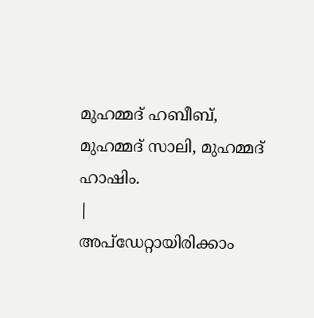മുഹമ്മദ് ഹബീബ്, മുഹമ്മദ് സാലി, മുഹമ്മദ് ഹാഷിം.
|
അപ്ഡേറ്റായിരിക്കാം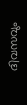ദിവസവും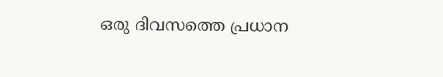ഒരു ദിവസത്തെ പ്രധാന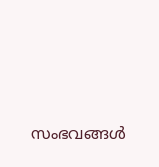സംഭവങ്ങൾ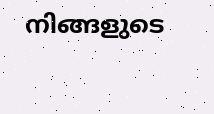നിങ്ങളുടെ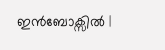ഇൻബോക്സിൽ |